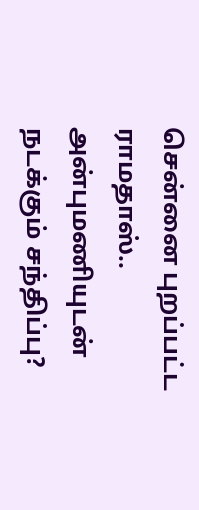சென்னை புறப்பட்ட ராமதாஸ்.. அன்புமணியுடன் நடக்கும் சந்திப்பு?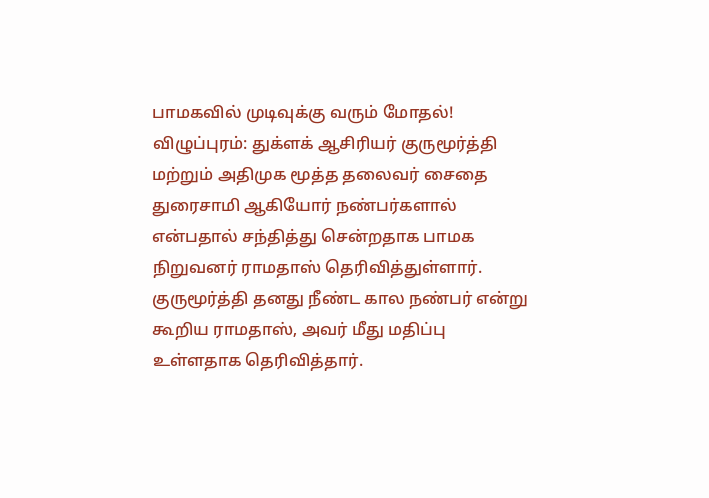பாமகவில் முடிவுக்கு வரும் மோதல்!
விழுப்புரம்: துக்ளக் ஆசிரியர் குருமூர்த்தி மற்றும் அதிமுக மூத்த தலைவர் சைதை துரைசாமி ஆகியோர் நண்பர்களால் என்பதால் சந்தித்து சென்றதாக பாமக நிறுவனர் ராமதாஸ் தெரிவித்துள்ளார். குருமூர்த்தி தனது நீண்ட கால நண்பர் என்று கூறிய ராமதாஸ், அவர் மீது மதிப்பு உள்ளதாக தெரிவித்தார்.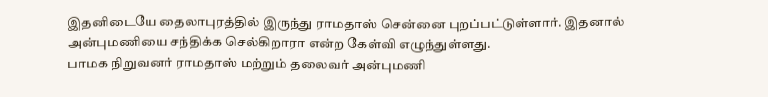இதனிடையே தைலாபுரத்தில் இருந்து ராமதாஸ் சென்னை புறப்பட்டுள்ளார். இதனால் அன்புமணியை சந்திக்க செல்கிறாரா என்ற கேள்வி எழுந்துள்ளது.
பாமக நிறுவனர் ராமதாஸ் மற்றும் தலைவர் அன்புமணி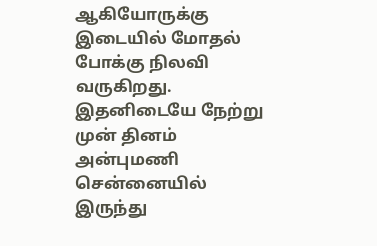ஆகியோருக்கு இடையில் மோதல் போக்கு நிலவி வருகிறது. இதனிடையே நேற்று முன் தினம் அன்புமணி சென்னையில் இருந்து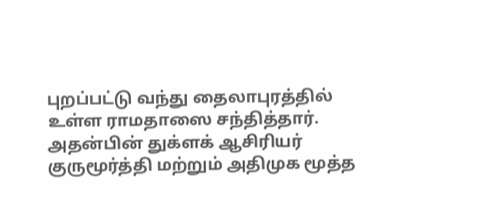புறப்பட்டு வந்து தைலாபுரத்தில் உள்ள ராமதாஸை சந்தித்தார். அதன்பின் துக்ளக் ஆசிரியர் குருமூர்த்தி மற்றும் அதிமுக மூத்த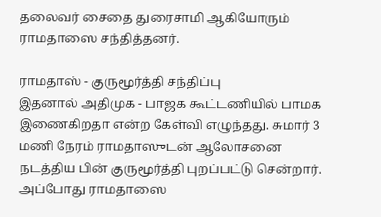தலைவர் சைதை துரைசாமி ஆகியோரும் ராமதாஸை சந்தித்தனர்.

ராமதாஸ் - குருமூர்த்தி சந்திப்பு
இதனால் அதிமுக - பாஜக கூட்டணியில் பாமக இணைகிறதா என்ற கேள்வி எழுந்தது. சுமார் 3 மணி நேரம் ராமதாஸுடன் ஆலோசனை நடத்திய பின் குருமூர்த்தி புறப்பட்டு சென்றார். அப்போது ராமதாஸை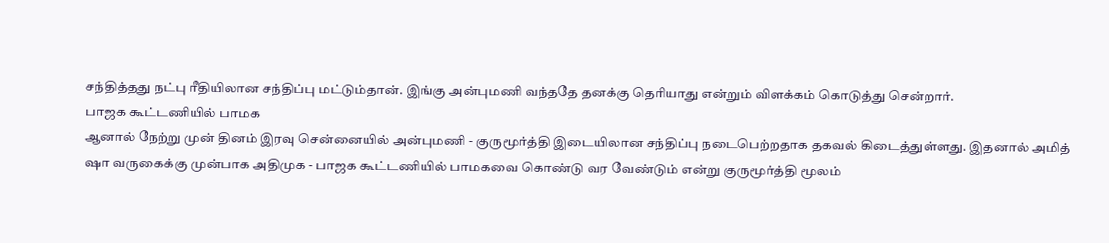சந்தித்தது நட்பு ரீதியிலான சந்திப்பு மட்டும்தான். இங்கு அன்புமணி வந்ததே தனக்கு தெரியாது என்றும் விளக்கம் கொடுத்து சென்றார்.
பாஜக கூட்டணியில் பாமக
ஆனால் நேற்று முன் தினம் இரவு சென்னையில் அன்புமணி - குருமூர்த்தி இடையிலான சந்திப்பு நடைபெற்றதாக தகவல் கிடைத்துள்ளது. இதனால் அமித் ஷா வருகைக்கு முன்பாக அதிமுக - பாஜக கூட்டணியில் பாமகவை கொண்டு வர வேண்டும் என்று குருமூர்த்தி மூலம்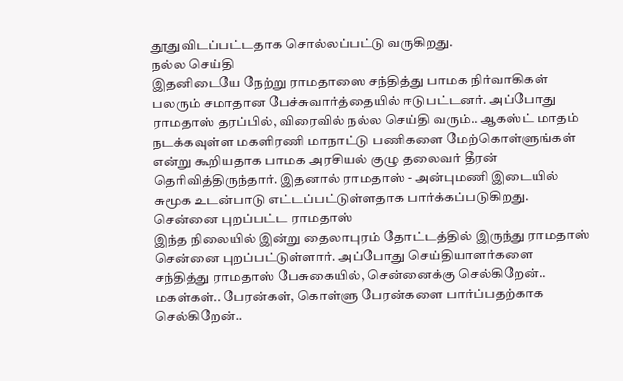தூதுவிடப்பட்டதாக சொல்லப்பட்டு வருகிறது.
நல்ல செய்தி
இதனிடையே நேற்று ராமதாஸை சந்தித்து பாமக நிர்வாகிகள் பலரும் சமாதான பேச்சுவார்த்தையில் ஈடுபட்டனர். அப்போது ராமதாஸ் தரப்பில், விரைவில் நல்ல செய்தி வரும்.. ஆகஸ்ட் மாதம் நடக்கவுள்ள மகளிரணி மாநாட்டு பணிகளை மேற்கொள்ளுங்கள் என்று கூறியதாக பாமக அரசியல் குழு தலைவர் தீரன் தெரிவித்திருந்தார். இதனால் ராமதாஸ் - அன்புமணி இடையில் சுமூக உடன்பாடு எட்டப்பட்டுள்ளதாக பார்க்கப்படுகிறது.
சென்னை புறப்பட்ட ராமதாஸ்
இந்த நிலையில் இன்று தைலாபுரம் தோட்டத்தில் இருந்து ராமதாஸ் சென்னை புறப்பட்டுள்ளார். அப்போது செய்தியாளர்களை சந்தித்து ராமதாஸ் பேசுகையில், சென்னைக்கு செல்கிறேன்.. மகள்கள்.. பேரன்கள், கொள்ளு பேரன்களை பார்ப்பதற்காக செல்கிறேன்..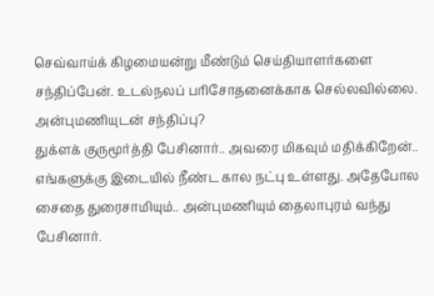செவ்வாய்க் கிழமையன்று மீண்டும் செய்தியாளர்களை சந்திப்பேன். உடல்நலப் பரிசோதனைக்காக செல்லவில்லை.
அன்புமணியுடன் சந்திப்பு?
துக்ளக் குருமூர்த்தி பேசினார்.. அவரை மிகவும் மதிக்கிறேன்.. எங்களுக்கு இடையில் நீண்ட கால நட்பு உள்ளது. அதேபோல சைதை துரைசாமியும்.. அன்புமணியும் தைலாபுரம் வந்து பேசினார்.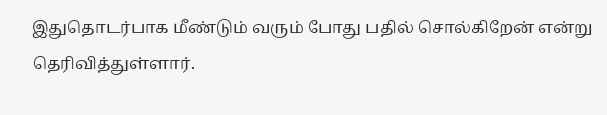இதுதொடர்பாக மீண்டும் வரும் போது பதில் சொல்கிறேன் என்று தெரிவித்துள்ளார்.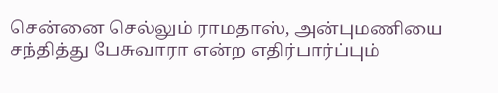சென்னை செல்லும் ராமதாஸ், அன்புமணியை சந்தித்து பேசுவாரா என்ற எதிர்பார்ப்பும்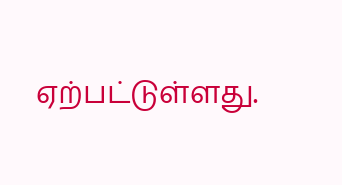ஏற்பட்டுள்ளது.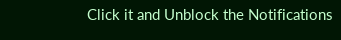Click it and Unblock the Notifications